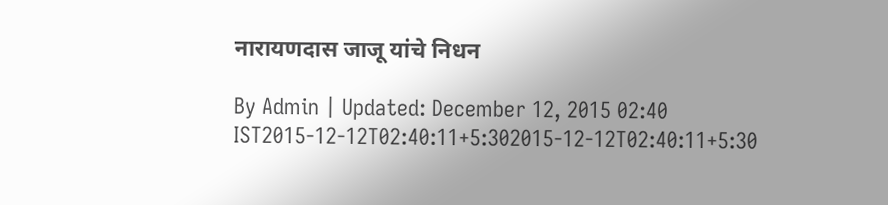नारायणदास जाजू यांचे निधन

By Admin | Updated: December 12, 2015 02:40 IST2015-12-12T02:40:11+5:302015-12-12T02:40:11+5:30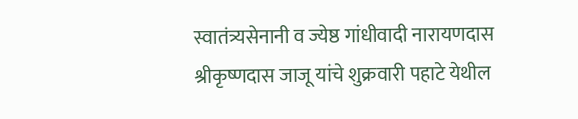स्वातंत्र्यसेनानी व ज्येष्ठ गांधीवादी नारायणदास श्रीकृष्णदास जाजू यांचे शुक्रवारी पहाटे येथील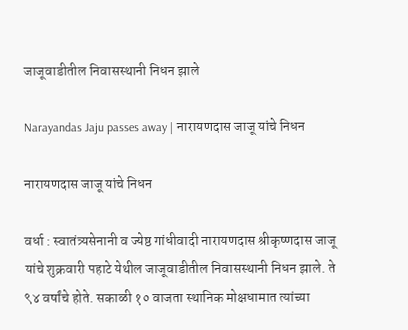जाजूवाडीतील निवासस्थानी निधन झाले

Narayandas Jaju passes away | नारायणदास जाजू यांचे निधन

नारायणदास जाजू यांचे निधन

वर्धा : स्वातंत्र्यसेनानी व ज्येष्ठ गांधीवादी नारायणदास श्रीकृष्णदास जाजू यांचे शुक्रवारी पहाटे येथील जाजूवाडीतील निवासस्थानी निधन झाले. ते ९४ वर्षांचे होते. सकाळी १० वाजता स्थानिक मोक्षधामात त्यांच्या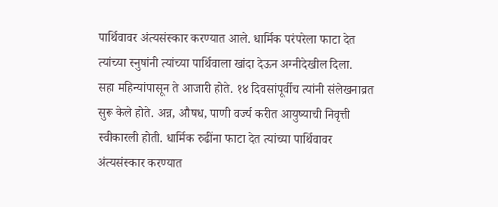पार्थिवावर अंत्यसंस्कार करण्यात आले. धार्मिक परंपरेला फाटा देत त्यांच्या स्नुषांनी त्यांच्या पार्थिवाला खांदा देऊन अग्नीदेखील दिला.
सहा महिन्यांपासून ते आजारी होते. १४ दिवसांपूर्वीच त्यांनी संलेखनाव्रत सुरू केले होते. अन्न, औषध, पाणी वर्ज्य करीत आयुष्याची निवृत्ती स्वीकारली होती. धार्मिक रुढींना फाटा देत त्यांच्या पार्थिवावर अंत्यसंस्कार करण्यात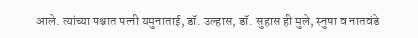आले. त्यांच्या पश्चात पत्नी यमुनाताई, डॉ. उल्हास, डॉ. सुहास ही मुले, स्नुषा व नातवंडे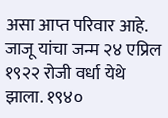असा आप्त परिवार आहे.
जाजू यांचा जन्म २४ एप्रिल १९२२ रोजी वर्धा येथे झाला. १९४०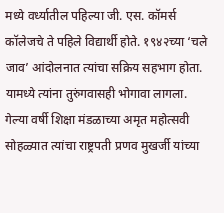मध्ये वर्ध्यातील पहिल्या जी. एस. कॉमर्स कॉलेजचे ते पहिले विद्यार्थी होते. १९४२च्या ‘चले जाव’ आंदोलनात त्यांचा सक्रिय सहभाग होता. यामध्ये त्यांना तुरुंगवासही भोगावा लागला. गेल्या वर्षी शिक्षा मंडळाच्या अमृत महोत्सवी सोहळ्यात त्यांचा राष्ट्रपती प्रणव मुखर्जी यांच्या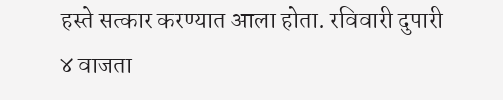हस्ते सत्कार करण्यात आला होता. रविवारी दुपारी ४ वाजता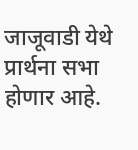जाजूवाडी येथे प्रार्थना सभा होणार आहे.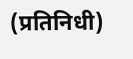(प्रतिनिधी)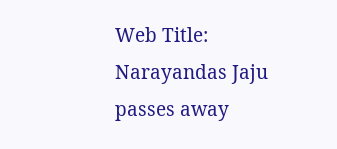Web Title: Narayandas Jaju passes away